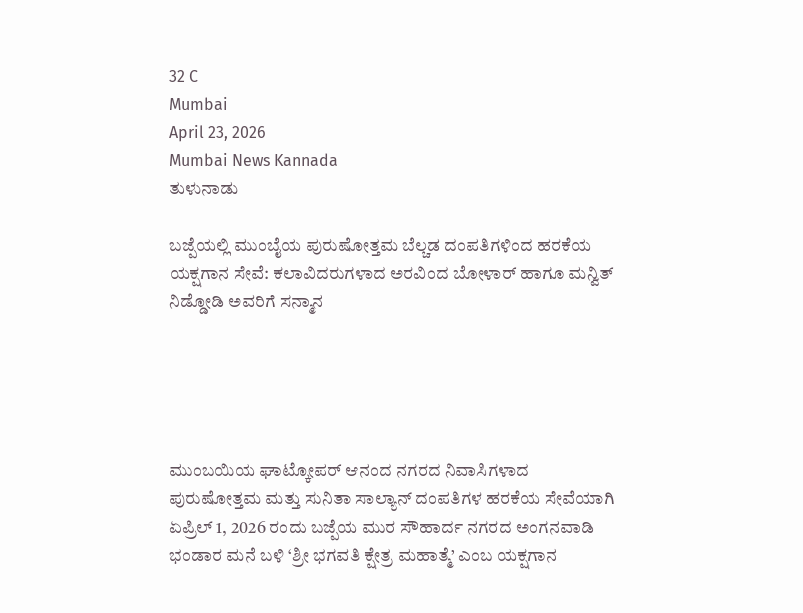32 C
Mumbai
April 23, 2026
Mumbai News Kannada
ತುಳುನಾಡು

ಬಜ್ಪೆಯಲ್ಲಿ ಮುಂಬೈಯ ಪುರುಷೋತ್ತಮ ಬೆಲ್ಚಡ ದಂಪತಿಗಳಿಂದ ಹರಕೆಯ ಯಕ್ಷಗಾನ ಸೇವೆ: ಕಲಾವಿದರುಗಳಾದ ಅರವಿಂದ ಬೋಳಾರ್ ಹಾಗೂ ಮನ್ವಿತ್ ನಿಡ್ಡೋಡಿ ಅವರಿಗೆ ಸನ್ಮಾನ





ಮುಂಬಯಿಯ ಘಾಟ್ಕೋಪರ್ ಆನಂದ ನಗರದ ನಿವಾಸಿಗಳಾದ ಪುರುಷೋತ್ತಮ ಮತ್ತು ಸುನಿತಾ ಸಾಲ್ಯಾನ್ ದಂಪತಿಗಳ ಹರಕೆಯ ಸೇವೆಯಾಗಿ ಏಪ್ರಿಲ್ 1, 2026 ರಂದು ಬಜ್ಪೆಯ ಮುರ ಸೌಹಾರ್ದ ನಗರದ ಅಂಗನವಾಡಿ ಭಂಡಾರ ಮನೆ ಬಳಿ ‘ಶ್ರೀ ಭಗವತಿ ಕ್ಷೇತ್ರ ಮಹಾತ್ಮೆ’ ಎಂಬ ಯಕ್ಷಗಾನ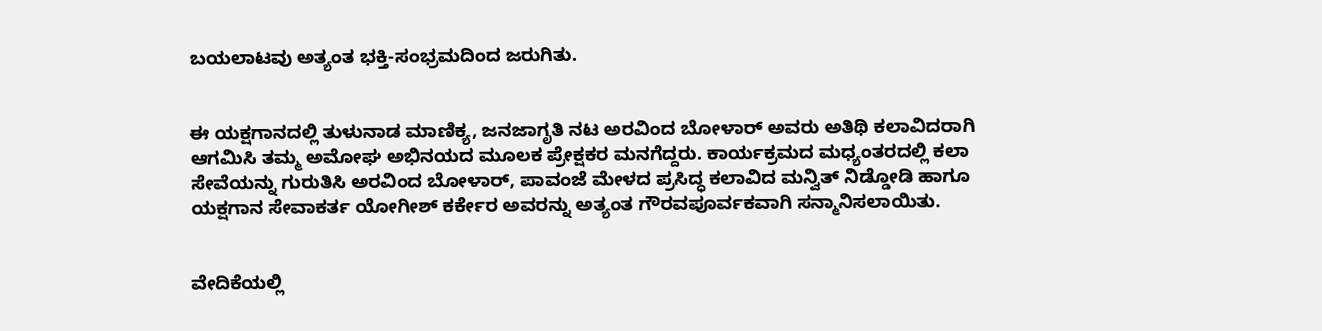ಬಯಲಾಟವು ಅತ್ಯಂತ ಭಕ್ತಿ-ಸಂಭ್ರಮದಿಂದ ಜರುಗಿತು.


ಈ ಯಕ್ಷಗಾನದಲ್ಲಿ ತುಳುನಾಡ ಮಾಣಿಕ್ಯ, ಜನಜಾಗೃತಿ ನಟ ಅರವಿಂದ ಬೋಳಾರ್ ಅವರು ಅತಿಥಿ ಕಲಾವಿದರಾಗಿ ಆಗಮಿಸಿ ತಮ್ಮ ಅಮೋಘ ಅಭಿನಯದ ಮೂಲಕ ಪ್ರೇಕ್ಷಕರ ಮನಗೆದ್ದರು. ಕಾರ್ಯಕ್ರಮದ ಮಧ್ಯಂತರದಲ್ಲಿ ಕಲಾ ಸೇವೆಯನ್ನು ಗುರುತಿಸಿ ಅರವಿಂದ ಬೋಳಾರ್, ಪಾವಂಜೆ ಮೇಳದ ಪ್ರಸಿದ್ಧ ಕಲಾವಿದ ಮನ್ವಿತ್ ನಿಡ್ಡೋಡಿ ಹಾಗೂ ಯಕ್ಷಗಾನ ಸೇವಾಕರ್ತ ಯೋಗೀಶ್ ಕರ್ಕೇರ ಅವರನ್ನು ಅತ್ಯಂತ ಗೌರವಪೂರ್ವಕವಾಗಿ ಸನ್ಮಾನಿಸಲಾಯಿತು.


ವೇದಿಕೆಯಲ್ಲಿ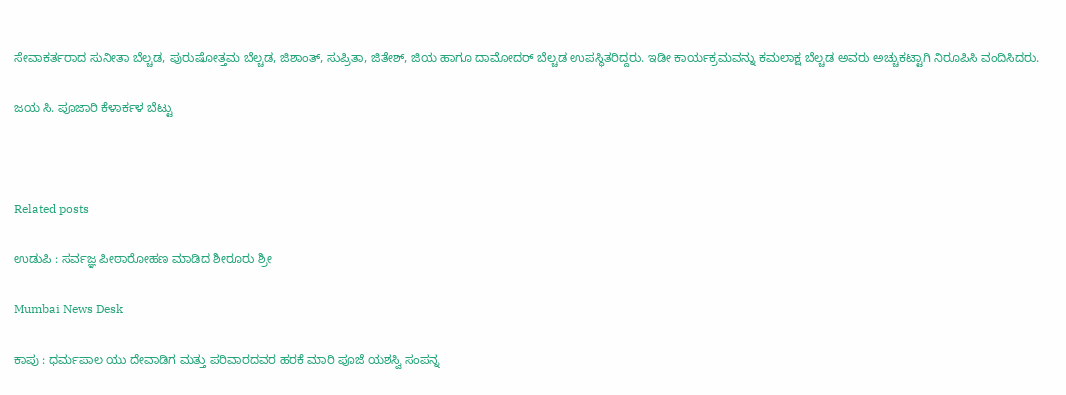ಸೇವಾಕರ್ತರಾದ ಸುನೀತಾ ಬೆಲ್ಚಡ, ಪುರುಷೋತ್ತಮ ಬೆಲ್ಚಡ, ಜಿಶಾಂತ್, ಸುಪ್ರಿತಾ, ಜಿತೇಶ್, ಜಿಯ ಹಾಗೂ ದಾಮೋದರ್ ಬೆಲ್ಚಡ ಉಪಸ್ಥಿತರಿದ್ದರು. ಇಡೀ ಕಾರ್ಯಕ್ರಮವನ್ನು ಕಮಲಾಕ್ಷ ಬೆಲ್ಚಡ ಅವರು ಅಚ್ಚುಕಟ್ಟಾಗಿ ನಿರೂಪಿಸಿ ವಂದಿಸಿದರು.

ಜಯ ಸಿ. ಪೂಜಾರಿ ಕೆಳಾರ್ಕಳ ಬೆಟ್ಟು



Related posts

ಉಡುಪಿ : ಸರ್ವಜ್ಞ ಪೀಠಾರೋಹಣ ಮಾಡಿದ ಶೀರೂರು ಶ್ರೀ

Mumbai News Desk

ಕಾಪು : ಧರ್ಮಪಾಲ ಯು ದೇವಾಡಿಗ ಮತ್ತು ಪರಿವಾರದವರ ಹರಕೆ ಮಾರಿ ಪೂಜೆ ಯಶಸ್ವಿ ಸಂಪನ್ನ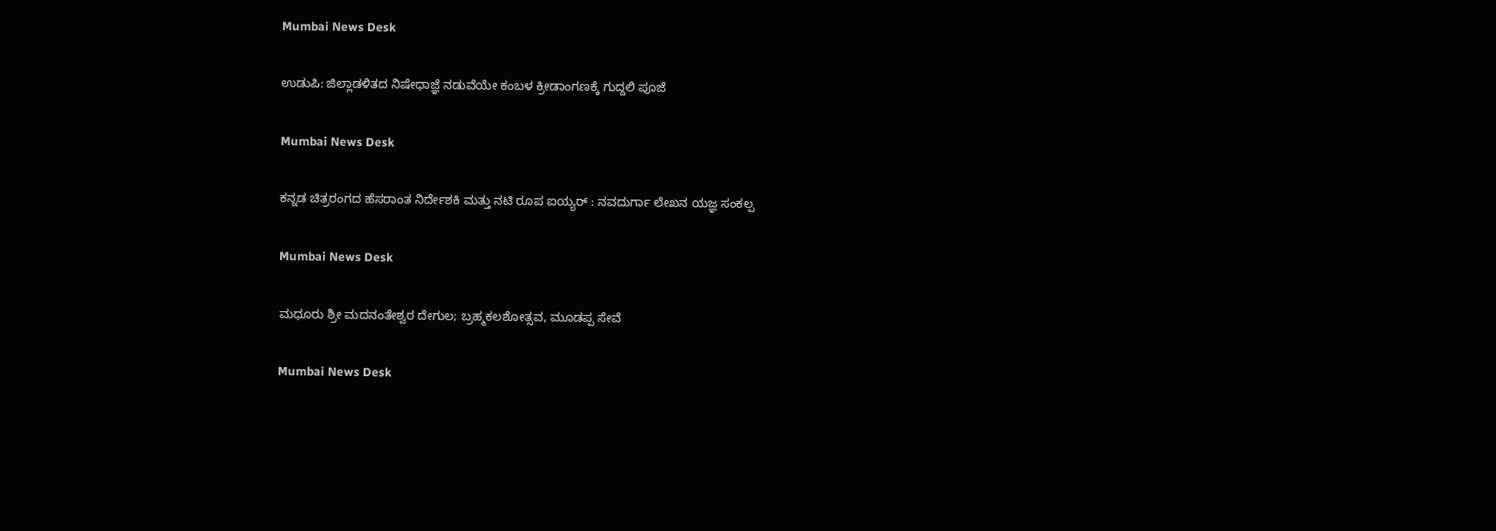Mumbai News Desk

ಉಡುಪಿ: ಜಿಲ್ಲಾಡಳಿತದ ನಿಷೇಧಾಜ್ಞೆ ನಡುವೆಯೇ ಕಂಬಳ ಕ್ರೀಡಾಂಗಣಕ್ಕೆ ಗುದ್ದಲಿ ಪೂಜೆ

Mumbai News Desk

ಕನ್ನಡ ಚಿತ್ರರಂಗದ ಹೆಸರಾಂತ ನಿರ್ದೇಶಕಿ ಮತ್ತು ನಟಿ ರೂಪ ಐಯ್ಯರ್ : ನವದುರ್ಗಾ ಲೇಖನ ಯಜ್ಞ ಸಂಕಲ್ಪ

Mumbai News Desk

ಮಧೂರು ಶ್ರೀ ಮದನಂತೇಶ್ವರ ದೇಗುಲ; ಬ್ರಹ್ಮಕಲಶೋತ್ಸವ, ಮೂಡಪ್ಪ ಸೇವೆ

Mumbai News Desk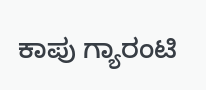ಕಾಪು ಗ್ಯಾರಂಟಿ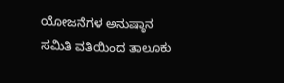ಯೋಜನೆಗಳ ಅನುಷ್ಠಾನ ಸಮಿತಿ ವತಿಯಿಂದ ತಾಲೂಕು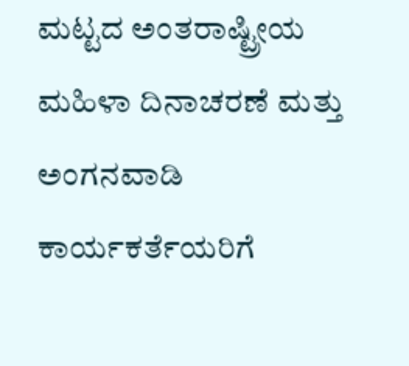ಮಟ್ಟದ ಅಂತರಾಷ್ಟ್ರೀಯ ಮಹಿಳಾ ದಿನಾಚರಣೆ ಮತ್ತು ಅಂಗನವಾಡಿ ಕಾರ್ಯಕರ್ತೆಯರಿಗೆ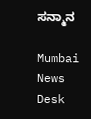ಸನ್ಮಾನ

Mumbai News Desk